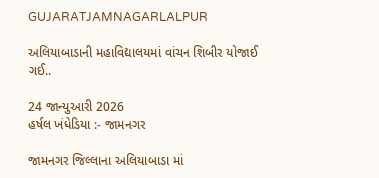GUJARATJAMNAGARLALPUR

અલિયાબાડાની મહાવિદ્યાલયમાં વાંચન શિબીર યોજાઈ ગઈ..

24 જાન્યુઆરી 2026
હર્ષલ ખંધેડિયા :- જામનગર

જામનગર જિલ્લાના અલિયાબાડા માં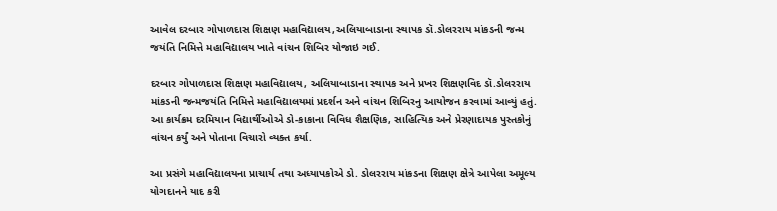આવેલ દરબાર ગોપાળદાસ શિક્ષણ મહાવિદ્યાલય,અલિયાબાડાના સ્થાપક ડૉ.ડોલરરાય માંકડની જન્મ જયંતિ નિમિત્તે મહાવિદ્યાલય ખાતે વાંચન શિબિર યોજાઇ ગઈ.

દરબાર ગોપાળદાસ શિક્ષણ મહાવિદ્યાલય, અલિયાબાડાના સ્થાપક અને પ્રખર શિક્ષણવિદ ડૉ.ડોલરરાય માંકડની જન્મજયંતિ નિમિત્તે મહાવિદ્યાલયમાં પ્રદર્શન અને વાંચન શિબિરનુ આયોજન કરવામાં આવ્યું હતું. આ કાર્યક્રમ દરમિયાન વિદ્યાર્થીઓએ ડો-કાકાના વિવિધ શૈક્ષણિક, સાહિત્યિક અને પ્રેરણાદાયક પુસ્તકોનું વાંચન કર્યું અને પોતાના વિચારો વ્યક્ત કર્યા.

આ પ્રસંગે મહાવિદ્યાલયના પ્રાચાર્ય તથા અધ્યાપકોએ ડો. ડોલરરાય માંકડના શિક્ષણ ક્ષેત્રે આપેલા અમૂલ્ય યોગદાનને યાદ કરી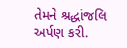તેમને શ્રદ્ધાંજલિ અર્પણ કરી.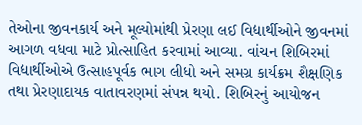તેઓના જીવનકાર્ય અને મૂલ્યોમાંથી પ્રેરણા લઈ વિદ્યાર્થીઓને જીવનમાં આગળ વધવા માટે પ્રોત્સાહિત કરવામાં આવ્યા. વાંચન શિબિરમાં વિદ્યાર્થીઓએ ઉત્સાહપૂર્વક ભાગ લીધો અને સમગ્ર કાર્યક્રમ શૈક્ષણિક તથા પ્રેરણાદાયક વાતાવરણમાં સંપન્ન થયો. શિબિરનું આયોજન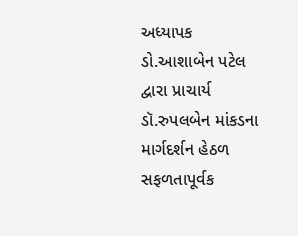અધ્યાપક ડો.આશાબેન પટેલ દ્વારા પ્રાચાર્ય ડૉ.રુપલબેન માંકડના માર્ગદર્શન હેઠળ સફળતાપૂર્વક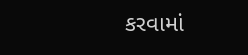કરવામાં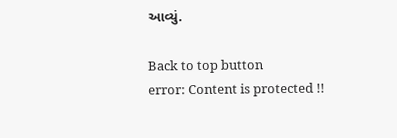આવ્યું.

Back to top button
error: Content is protected !!